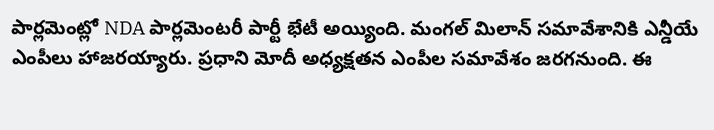పార్లమెంట్లో NDA పార్లమెంటరీ పార్టీ భేటీ అయ్యింది. మంగల్ మిలాన్ సమావేశానికి ఎన్డీయే ఎంపీలు హాజరయ్యారు. ప్రధాని మోదీ అధ్యక్షతన ఎంపీల సమావేశం జరగనుంది. ఈ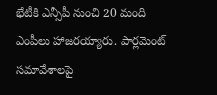భేటీకి ఎన్సీపీ నుంచి 20 మంది ఎంపీలు హాజరయ్యారు. పార్లమెంట్ సమావేశాలపై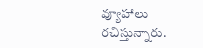వ్యూహాలు రచిస్తున్నారు.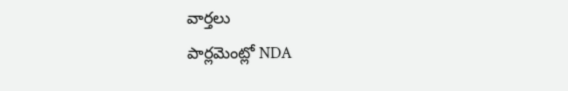వార్తలు
పార్లమెంట్లో NDA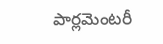పార్లమెంటరీ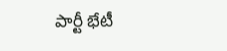పార్టీ భేటీ